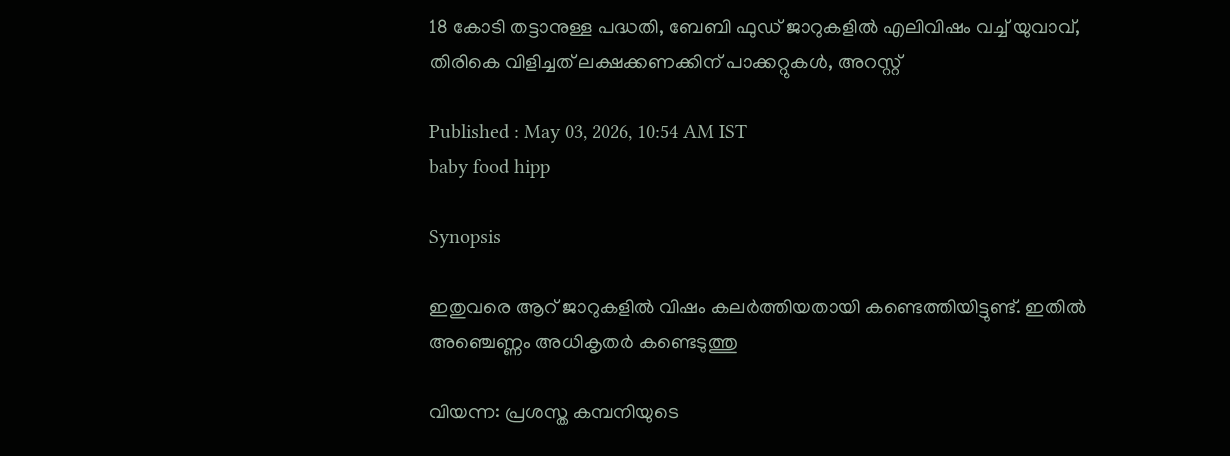18 കോടി തട്ടാനുള്ള പദ്ധതി, ബേബി ഫുഡ് ജാറുകളിൽ എലിവിഷം വച്ച് യുവാവ്, തിരികെ വിളിച്ചത് ലക്ഷക്കണക്കിന് പാക്കറ്റുകൾ, അറസ്റ്റ്

Published : May 03, 2026, 10:54 AM IST
baby food hipp

Synopsis

ഇതുവരെ ആറ് ജാറുകളിൽ വിഷം കലർത്തിയതായി കണ്ടെത്തിയിട്ടുണ്ട്. ഇതിൽ അഞ്ചെണ്ണം അധികൃതർ കണ്ടെടുത്തു

വിയന്ന: പ്രശസ്ത കമ്പനിയുടെ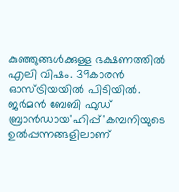കുഞ്ഞുങ്ങൾക്കുള്ള ഭക്ഷണത്തിൽ എലി വിഷം. 39കാരൻ ഓസ്ട്രിയയിൽ പിടിയിൽ. ജർമൻ ബേബി ഫുഡ് ബ്രാൻഡായ'ഹിപ്പ്'കമ്പനിയുടെ ഉൽപ്പന്നങ്ങളിലാണ്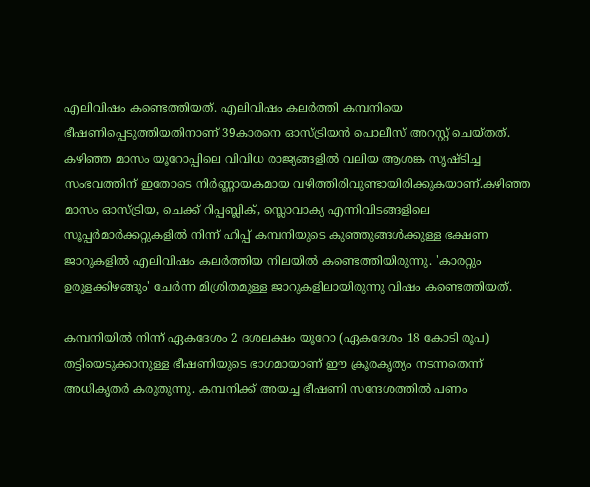എലിവിഷം കണ്ടെത്തിയത്. എലിവിഷം കലർത്തി കമ്പനിയെ ഭീഷണിപ്പെടുത്തിയതിനാണ് 39കാരനെ ഓസ്ട്രിയൻ പൊലീസ് അറസ്റ്റ് ചെയ്തത്. കഴിഞ്ഞ മാസം യൂറോപ്പിലെ വിവിധ രാജ്യങ്ങളിൽ വലിയ ആശങ്ക സൃഷ്ടിച്ച സംഭവത്തിന് ഇതോടെ നിർണ്ണായകമായ വഴിത്തിരിവുണ്ടായിരിക്കുകയാണ്.കഴിഞ്ഞ മാസം ഓസ്ട്രിയ, ചെക്ക് റിപ്പബ്ലിക്, സ്ലൊവാക്യ എന്നിവിടങ്ങളിലെ സൂപ്പർമാർക്കറ്റുകളിൽ നിന്ന് ഹിപ്പ് കമ്പനിയുടെ കുഞ്ഞുങ്ങൾക്കുള്ള ഭക്ഷണ ജാറുകളിൽ എലിവിഷം കലർത്തിയ നിലയിൽ കണ്ടെത്തിയിരുന്നു. 'കാരറ്റും ഉരുളക്കിഴങ്ങും' ചേർന്ന മിശ്രിതമുള്ള ജാറുകളിലായിരുന്നു വിഷം കണ്ടെത്തിയത്.

കമ്പനിയിൽ നിന്ന് ഏകദേശം 2 ദശലക്ഷം യൂറോ (ഏകദേശം 18 കോടി രൂപ) തട്ടിയെടുക്കാനുള്ള ഭീഷണിയുടെ ഭാഗമായാണ് ഈ ക്രൂരകൃത്യം നടന്നതെന്ന് അധികൃതർ കരുതുന്നു. കമ്പനിക്ക് അയച്ച ഭീഷണി സന്ദേശത്തിൽ പണം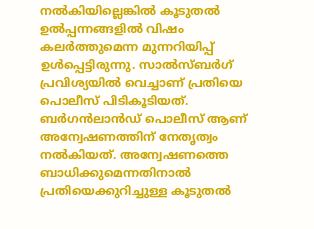നൽകിയില്ലെങ്കിൽ കൂടുതൽ ഉൽപ്പന്നങ്ങളിൽ വിഷം കലർത്തുമെന്ന മുന്നറിയിപ്പ് ഉൾപ്പെട്ടിരുന്നു. സാൽസ്ബർഗ് പ്രവിശ്യയിൽ വെച്ചാണ് പ്രതിയെ പൊലീസ് പിടികൂടിയത്. ബർഗൻലാൻഡ് പൊലീസ് ആണ് അന്വേഷണത്തിന് നേതൃത്വം നൽകിയത്. അന്വേഷണത്തെ ബാധിക്കുമെന്നതിനാൽ പ്രതിയെക്കുറിച്ചുള്ള കൂടുതൽ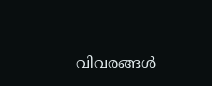വിവരങ്ങൾ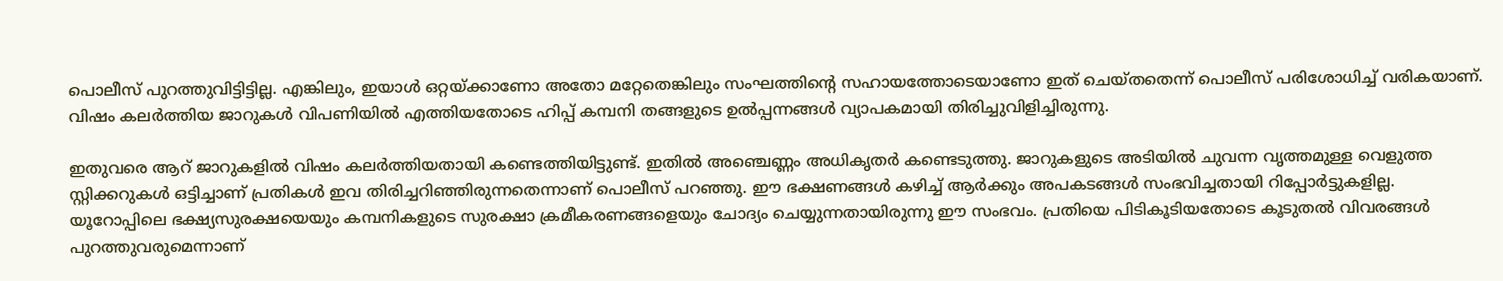പൊലീസ് പുറത്തുവിട്ടിട്ടില്ല. എങ്കിലും, ഇയാൾ ഒറ്റയ്ക്കാണോ അതോ മറ്റേതെങ്കിലും സംഘത്തിന്റെ സഹായത്തോടെയാണോ ഇത് ചെയ്തതെന്ന് പൊലീസ് പരിശോധിച്ച് വരികയാണ്. വിഷം കലർത്തിയ ജാറുകൾ വിപണിയിൽ എത്തിയതോടെ ഹിപ്പ് കമ്പനി തങ്ങളുടെ ഉൽപ്പന്നങ്ങൾ വ്യാപകമായി തിരിച്ചുവിളിച്ചിരുന്നു.

ഇതുവരെ ആറ് ജാറുകളിൽ വിഷം കലർത്തിയതായി കണ്ടെത്തിയിട്ടുണ്ട്. ഇതിൽ അഞ്ചെണ്ണം അധികൃതർ കണ്ടെടുത്തു. ജാറുകളുടെ അടിയിൽ ചുവന്ന വൃത്തമുള്ള വെളുത്ത സ്റ്റിക്കറുകൾ ഒട്ടിച്ചാണ് പ്രതികൾ ഇവ തിരിച്ചറിഞ്ഞിരുന്നതെന്നാണ് പൊലീസ് പറഞ്ഞു. ഈ ഭക്ഷണങ്ങൾ കഴിച്ച് ആർക്കും അപകടങ്ങൾ സംഭവിച്ചതായി റിപ്പോർട്ടുകളില്ല. യൂറോപ്പിലെ ഭക്ഷ്യസുരക്ഷയെയും കമ്പനികളുടെ സുരക്ഷാ ക്രമീകരണങ്ങളെയും ചോദ്യം ചെയ്യുന്നതായിരുന്നു ഈ സംഭവം. പ്രതിയെ പിടികൂടിയതോടെ കൂടുതൽ വിവരങ്ങൾ പുറത്തുവരുമെന്നാണ്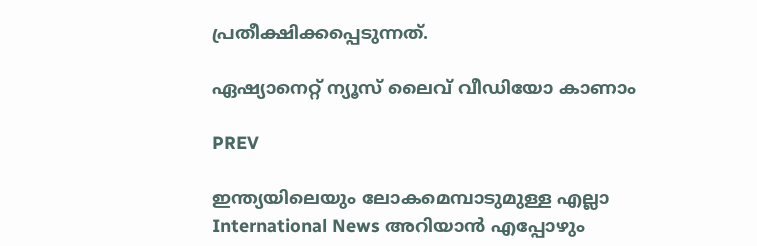പ്രതീക്ഷിക്കപ്പെടുന്നത്.

ഏഷ്യാനെറ്റ് ന്യൂസ് ലൈവ് വീഡിയോ കാണാം

PREV

ഇന്ത്യയിലെയും ലോകമെമ്പാടുമുള്ള എല്ലാ International News അറിയാൻ എപ്പോഴും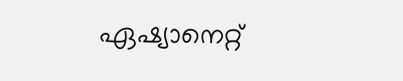ഏഷ്യാനെറ്റ്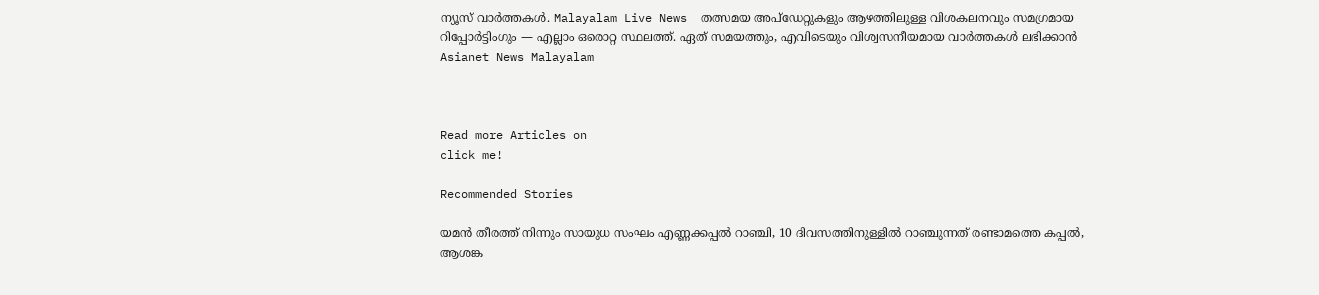ന്യൂസ് വാർത്തകൾ. Malayalam Live News  തത്സമയ അപ്‌ഡേറ്റുകളും ആഴത്തിലുള്ള വിശകലനവും സമഗ്രമായ റിപ്പോർട്ടിംഗും — എല്ലാം ഒരൊറ്റ സ്ഥലത്ത്. ഏത് സമയത്തും, എവിടെയും വിശ്വസനീയമായ വാർത്തകൾ ലഭിക്കാൻ Asianet News Malayalam



Read more Articles on
click me!

Recommended Stories

യമൻ തീരത്ത് നിന്നും സായുധ സംഘം എണ്ണക്കപ്പൽ റാഞ്ചി, 10 ദിവസത്തിനുള്ളിൽ റാഞ്ചുന്നത് രണ്ടാമത്തെ കപ്പൽ, ആശങ്ക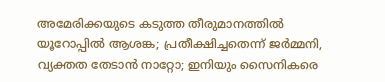അമേരിക്കയുടെ കടുത്ത തീരുമാനത്തിൽ യൂറോപ്പിൽ ആശങ്ക; പ്രതീക്ഷിച്ചതെന്ന് ജർമ്മനി, വ്യക്തത തേടാൻ നാറ്റോ; ഇനിയും സൈനികരെ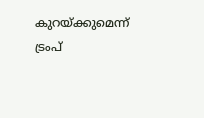കുറയ്ക്കുമെന്ന് ട്രംപ്